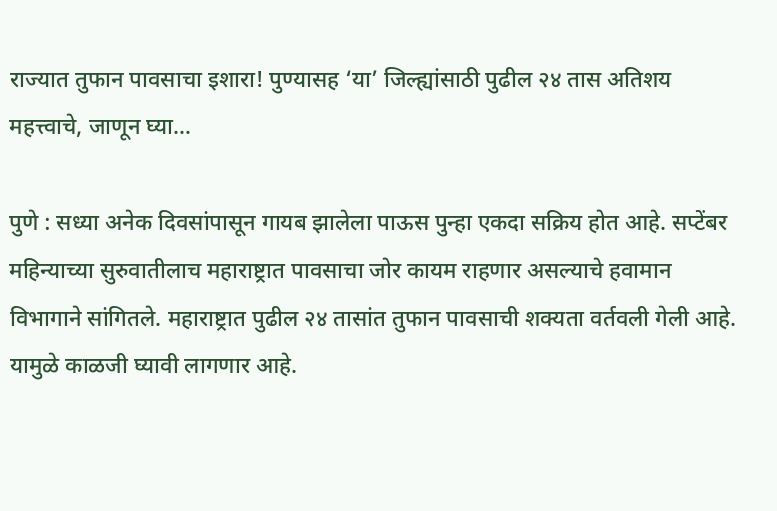राज्यात तुफान पावसाचा इशारा! पुण्यासह ‘या’ जिल्ह्यांसाठी पुढील २४ तास अतिशय महत्त्वाचे, जाणून घ्या…

पुणे : सध्या अनेक दिवसांपासून गायब झालेला पाऊस पुन्हा एकदा सक्रिय होत आहे. सप्टेंबर महिन्याच्या सुरुवातीलाच महाराष्ट्रात पावसाचा जोर कायम राहणार असल्याचे हवामान विभागाने सांगितले. महाराष्ट्रात पुढील २४ तासांत तुफान पावसाची शक्यता वर्तवली गेली आहे. यामुळे काळजी घ्यावी लागणार आहे.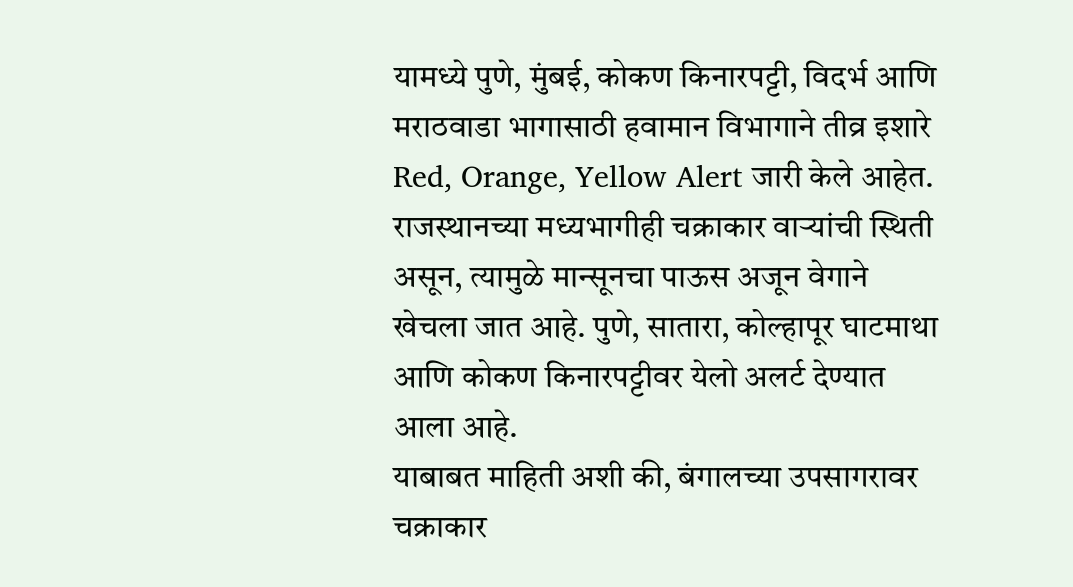यामध्ये पुणे, मुंबई, कोकण किनारपट्टी, विदर्भ आणि मराठवाडा भागासाठी हवामान विभागाने तीव्र इशारे Red, Orange, Yellow Alert जारी केले आहेत. राजस्थानच्या मध्यभागीही चक्राकार वाऱ्यांची स्थिती असून, त्यामुळे मान्सूनचा पाऊस अजून वेगाने खेचला जात आहे. पुणे, सातारा, कोल्हापूर घाटमाथा आणि कोकण किनारपट्टीवर येलो अलर्ट देण्यात आला आहे.
याबाबत माहिती अशी की, बंगालच्या उपसागरावर चक्राकार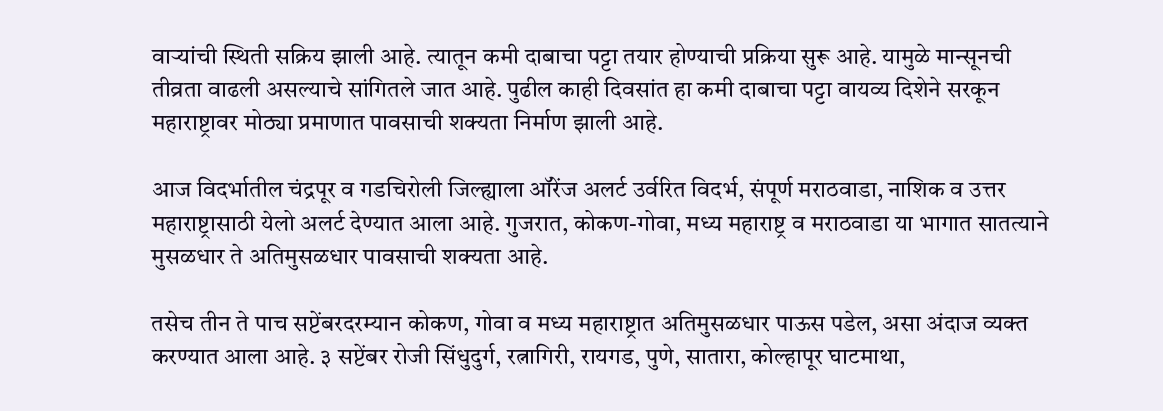वाऱ्यांची स्थिती सक्रिय झाली आहे. त्यातून कमी दाबाचा पट्टा तयार होण्याची प्रक्रिया सुरू आहे. यामुळे मान्सूनची तीव्रता वाढली असल्याचे सांगितले जात आहे. पुढील काही दिवसांत हा कमी दाबाचा पट्टा वायव्य दिशेने सरकून महाराष्ट्रावर मोठ्या प्रमाणात पावसाची शक्यता निर्माण झाली आहे.

आज विदर्भातील चंद्रपूर व गडचिरोली जिल्ह्याला ऑरेंज अलर्ट उर्वरित विदर्भ, संपूर्ण मराठवाडा, नाशिक व उत्तर महाराष्ट्रासाठी येलो अलर्ट देण्यात आला आहे. गुजरात, कोकण-गोवा, मध्य महाराष्ट्र व मराठवाडा या भागात सातत्याने मुसळधार ते अतिमुसळधार पावसाची शक्यता आहे.

तसेच तीन ते पाच सप्टेंबरदरम्यान कोकण, गोवा व मध्य महाराष्ट्रात अतिमुसळधार पाऊस पडेल, असा अंदाज व्यक्त करण्यात आला आहे. ३ सप्टेंबर रोजी सिंधुदुर्ग, रत्नागिरी, रायगड, पुणे, सातारा, कोल्हापूर घाटमाथा,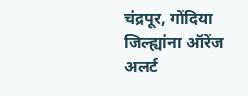चंद्रपूर, गोंदिया जिल्ह्यांना ऑरेंज अलर्ट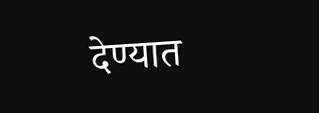देण्यात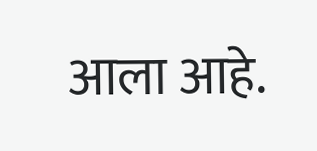आला आहे.